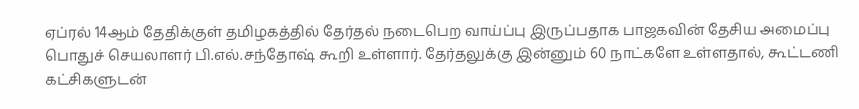ஏப்ரல் 14ஆம் தேதிக்குள் தமிழகத்தில் தேர்தல் நடைபெற வாய்ப்பு இருப்பதாக பாஜகவின் தேசிய அமைப்பு பொதுச் செயலாளர் பி.எல்.சந்தோஷ் கூறி உள்ளார். தேர்தலுக்கு இன்னும் 60 நாட்களே உள்ளதால், கூட்டணி கட்சிகளுடன்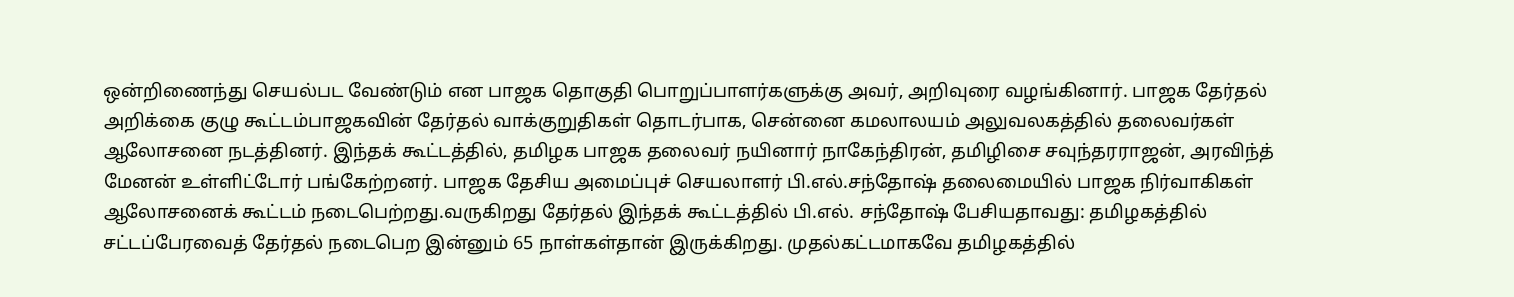ஒன்றிணைந்து செயல்பட வேண்டும் என பாஜக தொகுதி பொறுப்பாளர்களுக்கு அவர், அறிவுரை வழங்கினார். பாஜக தேர்தல் அறிக்கை குழு கூட்டம்பாஜகவின் தேர்தல் வாக்குறுதிகள் தொடர்பாக, சென்னை கமலாலயம் அலுவலகத்தில் தலைவர்கள் ஆலோசனை நடத்தினர். இந்தக் கூட்டத்தில், தமிழக பாஜக தலைவர் நயினார் நாகேந்திரன், தமிழிசை சவுந்தரராஜன், அரவிந்த் மேனன் உள்ளிட்டோர் பங்கேற்றனர். பாஜக தேசிய அமைப்புச் செயலாளர் பி.எல்.சந்தோஷ் தலைமையில் பாஜக நிர்வாகிகள் ஆலோசனைக் கூட்டம் நடைபெற்றது.வருகிறது தேர்தல் இந்தக் கூட்டத்தில் பி.எல். சந்தோஷ் பேசியதாவது: தமிழகத்தில் சட்டப்பேரவைத் தேர்தல் நடைபெற இன்னும் 65 நாள்கள்தான் இருக்கிறது. முதல்கட்டமாகவே தமிழகத்தில்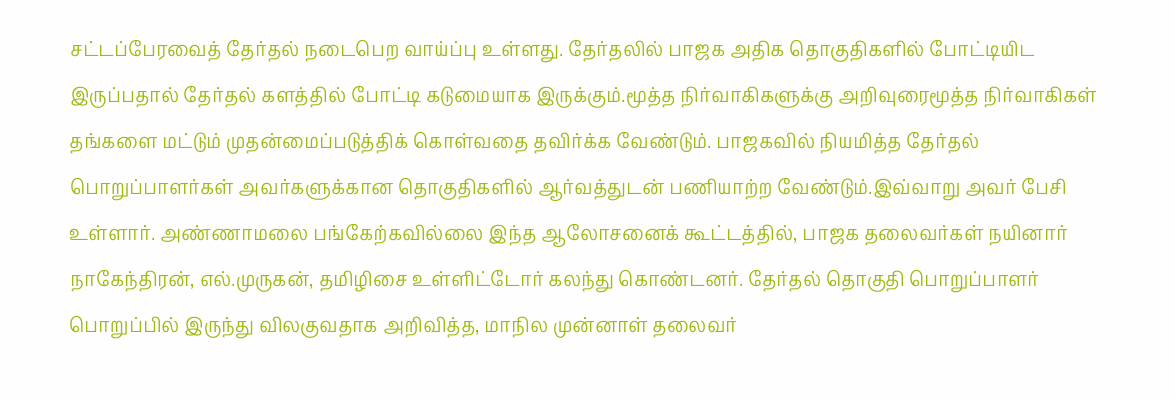சட்டப்பேரவைத் தேர்தல் நடைபெற வாய்ப்பு உள்ளது. தேர்தலில் பாஜக அதிக தொகுதிகளில் போட்டியிட இருப்பதால் தேர்தல் களத்தில் போட்டி கடுமையாக இருக்கும்.மூத்த நிர்வாகிகளுக்கு அறிவுரைமூத்த நிர்வாகிகள் தங்களை மட்டும் முதன்மைப்படுத்திக் கொள்வதை தவிர்க்க வேண்டும். பாஜகவில் நியமித்த தேர்தல் பொறுப்பாளர்கள் அவர்களுக்கான தொகுதிகளில் ஆர்வத்துடன் பணியாற்ற வேண்டும்.இவ்வாறு அவர் பேசி உள்ளார். அண்ணாமலை பங்கேற்கவில்லை இந்த ஆலோசனைக் கூட்டத்தில், பாஜக தலைவர்கள் நயினார் நாகேந்திரன், எல்.முருகன், தமிழிசை உள்ளிட்டோர் கலந்து கொண்டனர். தேர்தல் தொகுதி பொறுப்பாளர் பொறுப்பில் இருந்து விலகுவதாக அறிவித்த, மாநில முன்னாள் தலைவர்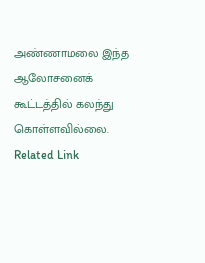அண்ணாமலை இந்த ஆலோசனைக் கூட்டத்தில் கலந்து கொள்ளவில்லை. Related Link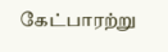கேட்பாரற்று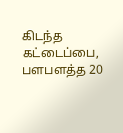கிடந்த கட்டைப்பை, பளபளத்த 20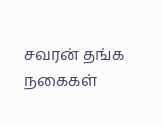சவரன் தங்க நகைகள்